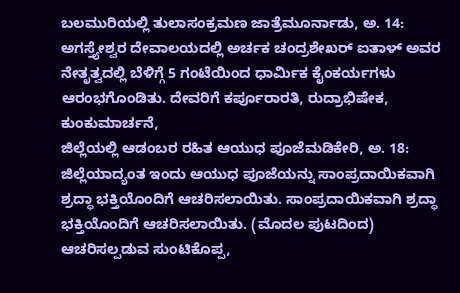ಬಲಮುರಿಯಲ್ಲಿ ತುಲಾಸಂಕ್ರಮಣ ಜಾತ್ರೆಮೂರ್ನಾಡು, ಅ. 14: ಅಗಸ್ತ್ಯೇಶ್ವರ ದೇವಾಲಯದಲ್ಲಿ ಅರ್ಚಕ ಚಂದ್ರಶೇಖರ್ ಐತಾಳ್ ಅವರ ನೇತೃತ್ವದಲ್ಲಿ ಬೆಳಿಗ್ಗೆ 5 ಗಂಟೆಯಿಂದ ಧಾರ್ಮಿಕ ಕೈಂಕರ್ಯಗಳು ಆರಂಭಗೊಂಡಿತು. ದೇವರಿಗೆ ಕರ್ಪೂರಾರತಿ, ರುದ್ರಾಭಿಷೇಕ, ಕುಂಕುಮಾರ್ಚನೆ,
ಜಿಲ್ಲೆಯಲ್ಲಿ ಆಡಂಬರ ರಹಿತ ಆಯುಧ ಪೂಜೆಮಡಿಕೇರಿ, ಅ. 18: ಜಿಲ್ಲೆಯಾದ್ಯಂತ ಇಂದು ಆಯುಧ ಪೂಜೆಯನ್ನು ಸಾಂಪ್ರದಾಯಿಕವಾಗಿ ಶ್ರದ್ಧಾ ಭಕ್ತಿಯೊಂದಿಗೆ ಆಚರಿಸಲಾಯಿತು. ಸಾಂಪ್ರದಾಯಿಕವಾಗಿ ಶ್ರದ್ಧಾ ಭಕ್ತಿಯೊಂದಿಗೆ ಆಚರಿಸಲಾಯಿತು. (ಮೊದಲ ಪುಟದಿಂದ) ಆಚರಿಸಲ್ಪಡುವ ಸುಂಟಿಕೊಪ್ಪ,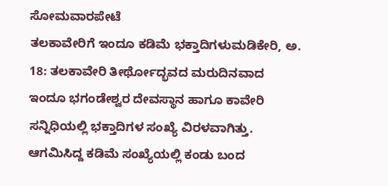ಸೋಮವಾರಪೇಟೆ
ತಲಕಾವೇರಿಗೆ ಇಂದೂ ಕಡಿಮೆ ಭಕ್ತಾದಿಗಳುಮಡಿಕೇರಿ, ಅ. 18: ತಲಕಾವೇರಿ ತೀರ್ಥೋದ್ಭವದ ಮರುದಿನವಾದ ಇಂದೂ ಭಗಂಡೇಶ್ವರ ದೇವಸ್ಥಾನ ಹಾಗೂ ಕಾವೇರಿ ಸನ್ನಿಧಿಯಲ್ಲಿ ಭಕ್ತಾದಿಗಳ ಸಂಖ್ಯೆ ವಿರಳವಾಗಿತ್ತು. ಆಗಮಿಸಿದ್ದ ಕಡಿಮೆ ಸಂಖ್ಯೆಯಲ್ಲಿ ಕಂಡು ಬಂದ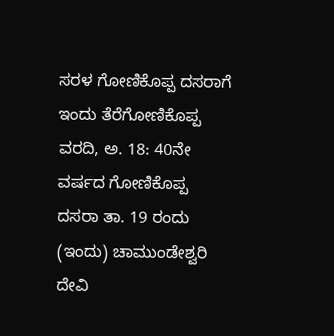ಸರಳ ಗೋಣಿಕೊಪ್ಪ ದಸರಾಗೆ ಇಂದು ತೆರೆಗೋಣಿಕೊಪ್ಪ ವರದಿ, ಅ. 18: 40ನೇ ವರ್ಷದ ಗೋಣಿಕೊಪ್ಪ ದಸರಾ ತಾ. 19 ರಂದು (ಇಂದು) ಚಾಮುಂಡೇಶ್ವರಿ ದೇವಿ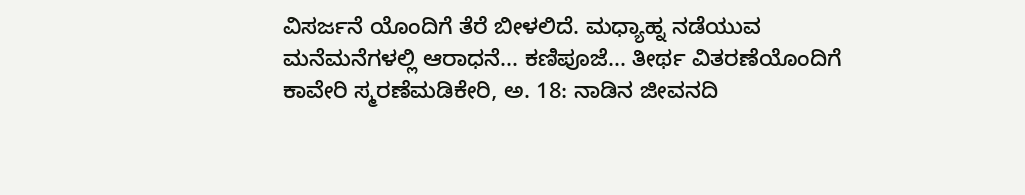ವಿಸರ್ಜನೆ ಯೊಂದಿಗೆ ತೆರೆ ಬೀಳಲಿದೆ. ಮಧ್ಯಾಹ್ನ ನಡೆಯುವ
ಮನೆಮನೆಗಳಲ್ಲಿ ಆರಾಧನೆ... ಕಣಿಪೂಜೆ... ತೀರ್ಥ ವಿತರಣೆಯೊಂದಿಗೆ ಕಾವೇರಿ ಸ್ಮರಣೆಮಡಿಕೇರಿ, ಅ. 18: ನಾಡಿನ ಜೀವನದಿ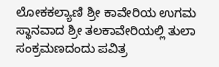ಲೋಕಕಲ್ಯಾಣಿ ಶ್ರೀ ಕಾವೇರಿಯ ಉಗಮ ಸ್ಥಾನವಾದ ಶ್ರೀ ತಲಕಾವೇರಿಯಲ್ಲಿ ತುಲಾ ಸಂಕ್ರಮಣದಂದು ಪವಿತ್ರ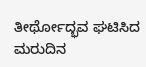ತೀರ್ಥೋದ್ಭವ ಘಟಿಸಿದ ಮರುದಿನ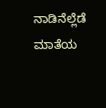ನಾಡಿನೆಲ್ಲೆಡೆ ಮಾತೆಯ